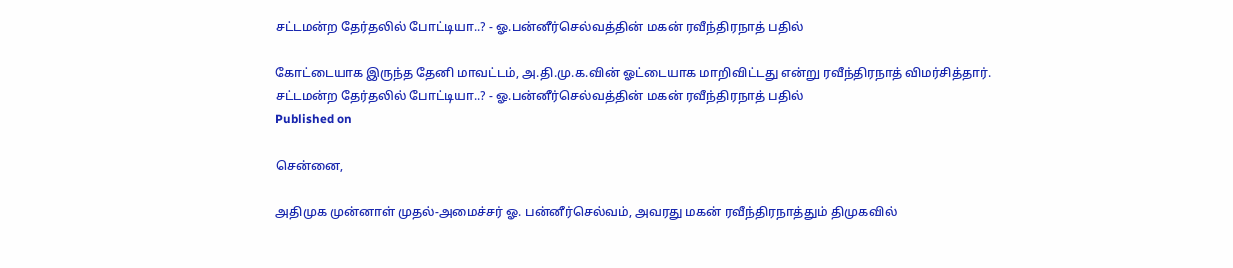சட்டமன்ற தேர்தலில் போட்டியா..? - ஓ.பன்னீர்செல்வத்தின் மகன் ரவீந்திரநாத் பதில்

கோட்டையாக இருந்த தேனி மாவட்டம், அ.தி.மு.க.வின் ஓட்டையாக மாறிவிட்டது என்று ரவீந்திரநாத் விமர்சித்தார்.
சட்டமன்ற தேர்தலில் போட்டியா..? - ஓ.பன்னீர்செல்வத்தின் மகன் ரவீந்திரநாத் பதில்
Published on

சென்னை,

அதிமுக முன்னாள் முதல்-அமைச்சர் ஓ. பன்னீர்செல்வம், அவரது மகன் ரவீந்திரநாத்தும் திமுகவில்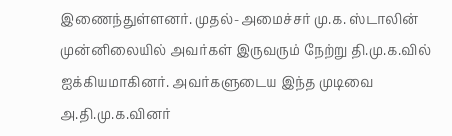இணைந்துள்ளனர். முதல்-அமைச்சர் மு.க. ஸ்டாலின் முன்னிலையில் அவர்கள் இருவரும் நேற்று தி.மு.க.வில் ஐக்கியமாகினர். அவர்களுடைய இந்த முடிவை அ.தி.மு.க.வினர்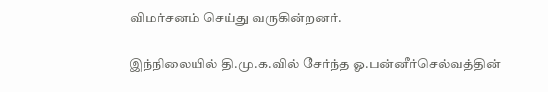விமர்சனம் செய்து வருகின்றனர்.

இந்நிலையில் தி.மு.க.வில் சேர்ந்த ஓ.பன்னீர்செல்வத்தின்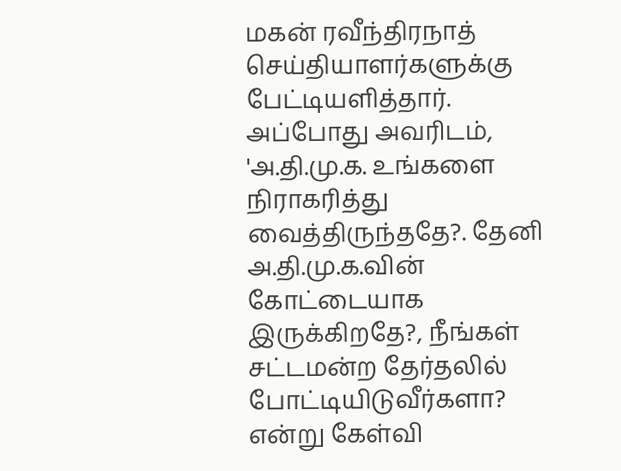மகன் ரவீந்திரநாத் செய்தியாளர்களுக்கு பேட்டியளித்தார். அப்போது அவரிடம், 'அ.தி.மு.க. உங்களை நிராகரித்து வைத்திருந்ததே?. தேனி அ.தி.மு.க.வின் கோட்டையாக இருக்கிறதே?, நீங்கள் சட்டமன்ற தேர்தலில் போட்டியிடுவீர்களா? என்று கேள்வி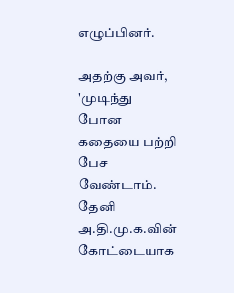எழுப்பினர்.

அதற்கு அவர், 'முடிந்து போன கதையை பற்றி பேச வேண்டாம். தேனி அ.தி.மு.க.வின் கோட்டையாக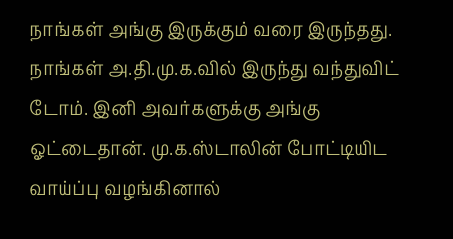நாங்கள் அங்கு இருக்கும் வரை இருந்தது. நாங்கள் அ.தி.மு.க.வில் இருந்து வந்துவிட் டோம். இனி அவர்களுக்கு அங்கு ஓட்டைதான். மு.க.ஸ்டாலின் போட்டியிட வாய்ப்பு வழங்கினால்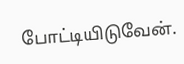போட்டியிடுவேன்.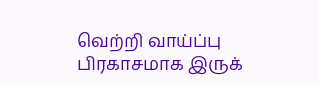வெற்றி வாய்ப்பு பிரகாசமாக இருக்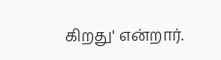கிறது' என்றார்.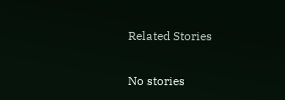Related Stories

No stories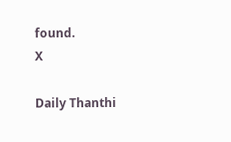found.
X

Daily Thanthi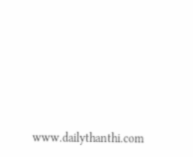www.dailythanthi.com